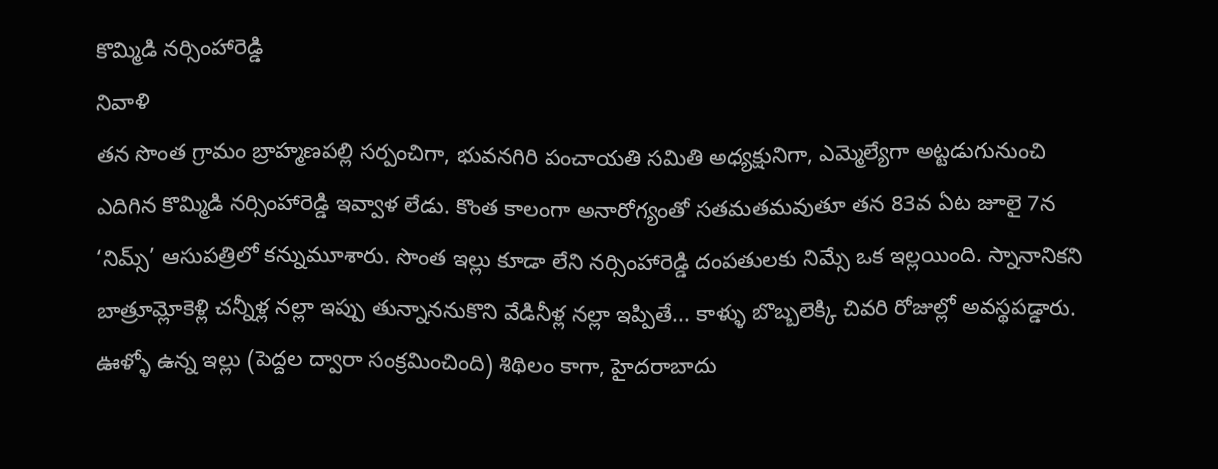కొమ్మిడి నర్సింహారెడ్డి
నివాళి
తన సొంత గ్రామం బ్రాహ్మణపల్లి సర్పంచిగా, భువనగిరి పంచాయతి సమితి అధ్యక్షునిగా, ఎమ్మెల్యేగా అట్టడుగునుంచి ఎదిగిన కొమ్మిడి నర్సింహారెడ్డి ఇవ్వాళ లేడు. కొంత కాలంగా అనారోగ్యంతో సతమతమవుతూ తన 83వ ఏట జూలై 7న ‘నిమ్స్’ ఆసుపత్రిలో కన్నుమూశారు. సొంత ఇల్లు కూడా లేని నర్సింహారెడ్డి దంపతులకు నిమ్సే ఒక ఇల్లయింది. స్నానానికని బాత్రూమ్లోకెళ్లి చన్నీళ్ల నల్లా ఇప్పు తున్నాననుకొని వేడినీళ్ల నల్లా ఇప్పితే... కాళ్ళు బొబ్బలెక్కి చివరి రోజుల్లో అవస్థపడ్డారు. ఊళ్ళో ఉన్న ఇల్లు (పెద్దల ద్వారా సంక్రమించింది) శిథిలం కాగా, హైదరాబాదు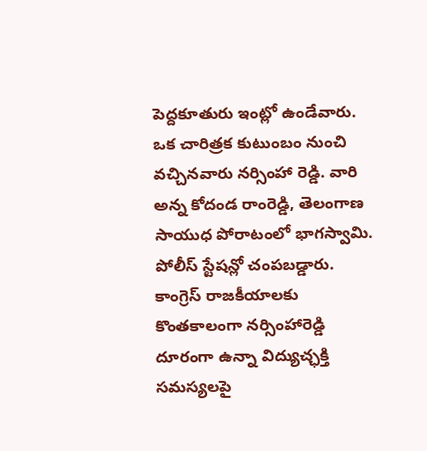పెద్దకూతురు ఇంట్లో ఉండేవారు.
ఒక చారిత్రక కుటుంబం నుంచి వచ్చినవారు నర్సింహా రెడ్డి. వారి అన్న కోదండ రాంరెడ్డి, తెలంగాణ సాయుధ పోరాటంలో భాగస్వామి. పోలీస్ స్టేషన్లో చంపబడ్డారు. కాంగ్రెస్ రాజకీయాలకు కొంతకాలంగా నర్సింహారెడ్డి దూరంగా ఉన్నా విద్యుచ్ఛక్తి సమస్యలపై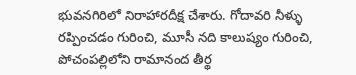భువనగిరిలో నిరాహారదీక్ష చేశారు. గోదావరి నీళ్ళు రప్పించడం గురించి, మూసీ నది కాలుష్యం గురించి, పోచంపల్లిలోని రామానంద తీర్థ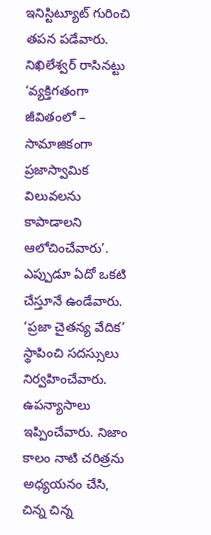ఇనిస్టిట్యూట్ గురించి తపన పడేవారు. నిఖిలేశ్వర్ రాసినట్టు ‘వ్యక్తిగతంగా జీవితంలో – సామాజికంగా ప్రజాస్వామిక విలువలను కాపాడాలని ఆలోచించేవారు’. ఎప్పుడూ ఏదో ఒకటి చేస్తూనే ఉండేవారు. ‘ప్రజా చైతన్య వేదిక’ స్థాపించి సదస్సులు నిర్వహించేవారు. ఉపన్యాసాలు ఇప్పించేవారు. నిజాం కాలం నాటి చరిత్రను అధ్యయనం చేసి, చిన్న చిన్న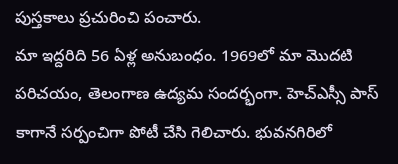పుస్తకాలు ప్రచురించి పంచారు.
మా ఇద్దరిది 56 ఏళ్ల అనుబంధం. 1969లో మా మొదటి పరిచయం, తెలంగాణ ఉద్యమ సందర్భంగా. హెచ్ఎస్సీ పాస్ కాగానే సర్పంచిగా పోటీ చేసి గెలిచారు. భువనగిరిలో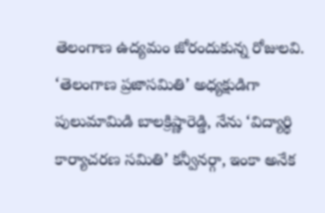తెలంగాణ ఉద్యమం జోరందుకున్న రోజులవి. ‘తెలంగాణ ప్రజాసమితి’ అధ్యక్షుడిగా పులుమామిడి బాలక్రిష్ణారెడ్డి, నేను ‘విద్యార్థి కార్యాచరణ సమితి’ కన్వీనర్గా, ఇంకా అనేక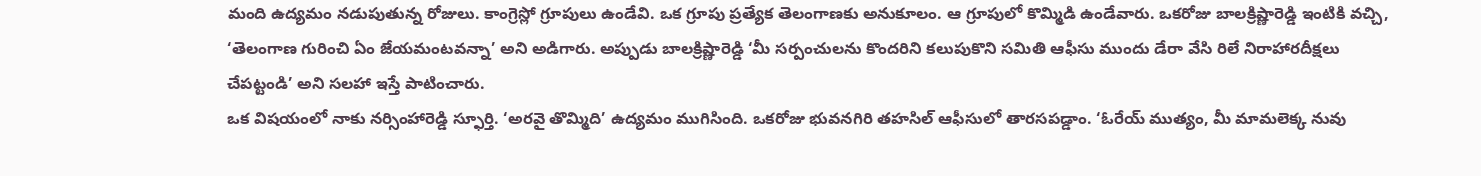మంది ఉద్యమం నడుపుతున్న రోజులు. కాంగ్రెస్లో గ్రూపులు ఉండేవి. ఒక గ్రూపు ప్రత్యేక తెలంగాణకు అనుకూలం. ఆ గ్రూపులో కొమ్మిడి ఉండేవారు. ఒకరోజు బాలక్రిష్ణారెడ్డి ఇంటికి వచ్చి, ‘తెలంగాణ గురించి ఏం జేయమంటవన్నా’ అని అడిగారు. అప్పుడు బాలక్రిష్ణారెడ్డి ‘మీ సర్పంచులను కొందరిని కలుపుకొని సమితి ఆఫీసు ముందు డేరా వేసి రిలే నిరాహారదీక్షలు చేపట్టండి’ అని సలహా ఇస్తే పాటించారు.
ఒక విషయంలో నాకు నర్సింహారెడ్డి స్ఫూర్తి. ‘అరవై తొమ్మిది’ ఉద్యమం ముగిసింది. ఒకరోజు భువనగిరి తహసిల్ ఆఫీసులో తారసపడ్డాం. ‘ఓరేయ్ ముత్యం, మీ మామలెక్క నువు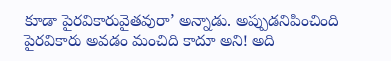కూడా పైరవికారువైతవురా’ అన్నాడు. అప్పుడనిపించింది పైరవికారు అవడం మంచిది కాదూ అని! అది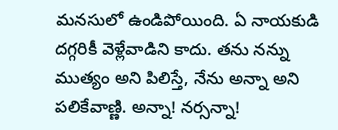మనసులో ఉండిపోయింది. ఏ నాయకుడి దగ్గరికీ వెళ్లేవాడిని కాదు. తను నన్ను ముత్యం అని పిలిస్తే, నేను అన్నా అని పలికేవాణ్ణి. అన్నా! నర్సన్నా!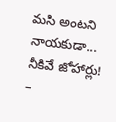మసి అంటని నాయకుడా... నీకివే జోహార్లు!
–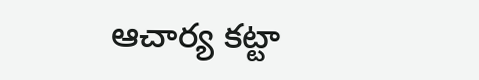ఆచార్య కట్టా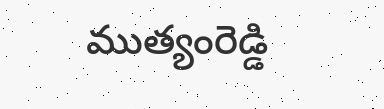ముత్యంరెడ్డి